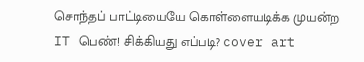சொந்தப் பாட்டியையே கொள்ளையடிக்க முயன்ற IT பெண்! சிக்கியது எப்படி? cover art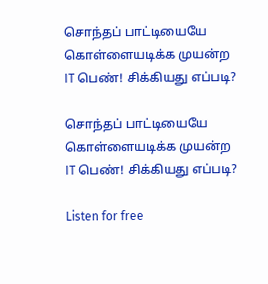சொந்தப் பாட்டியையே கொள்ளையடிக்க முயன்ற IT பெண்! சிக்கியது எப்படி?

சொந்தப் பாட்டியையே கொள்ளையடிக்க முயன்ற IT பெண்! சிக்கியது எப்படி?

Listen for free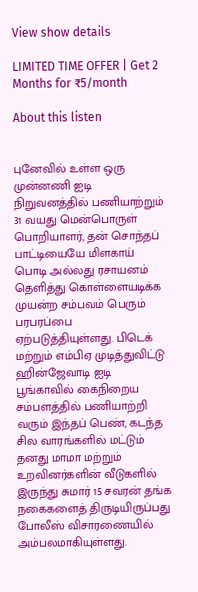View show details

LIMITED TIME OFFER | Get 2 Months for ₹5/month

About this listen


புனேவில் உள்ள ஒரு முன்னணி ஐடி நிறுவனத்தில் பணியாற்றும் 31 வயது மென்பொருள் பொறியாளர், தன் சொந்தப் பாட்டியையே மிளகாய் பொடி அல்லது ரசாயனம் தெளித்து கொள்ளையடிக்க முயன்ற சம்பவம் பெரும் பரபரப்பை ஏற்படுத்தியுள்ளது. பிடெக் மற்றும் எம்பிஏ முடித்துவிட்டு ஹின்ஜேவாடி ஐடி பூங்காவில் கைநிறைய சம்பளத்தில் பணியாற்றி வரும் இந்தப் பெண், கடந்த சில வாரங்களில் மட்டும் தனது மாமா மற்றும் உறவினர்களின் வீடுகளில் இருந்து சுமார் 15 சவரன் தங்க நகைகளைத் திருடியிருப்பது போலீஸ் விசாரணையில் அம்பலமாகியுள்ளது.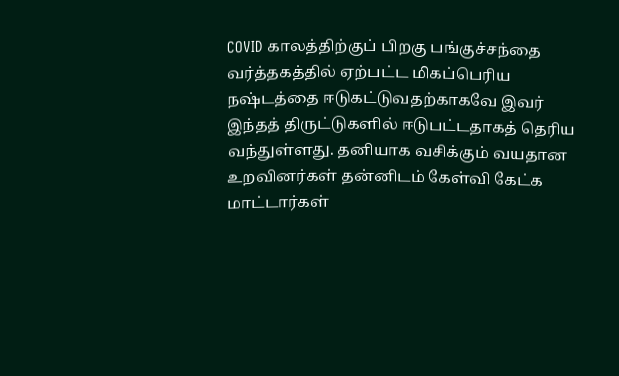COVID காலத்திற்குப் பிறகு பங்குச்சந்தை வர்த்தகத்தில் ஏற்பட்ட மிகப்பெரிய நஷ்டத்தை ஈடுகட்டுவதற்காகவே இவர் இந்தத் திருட்டுகளில் ஈடுபட்டதாகத் தெரிய வந்துள்ளது. தனியாக வசிக்கும் வயதான உறவினர்கள் தன்னிடம் கேள்வி கேட்க மாட்டார்கள்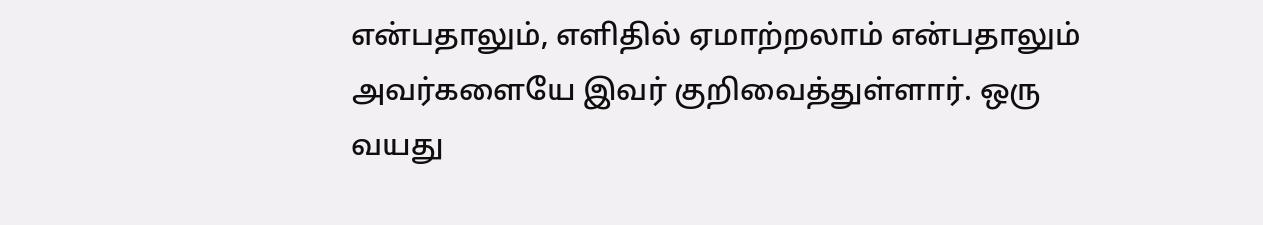என்பதாலும், எளிதில் ஏமாற்றலாம் என்பதாலும் அவர்களையே இவர் குறிவைத்துள்ளார். ஒரு வயது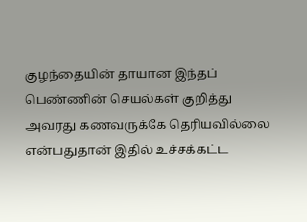குழந்தையின் தாயான இந்தப் பெண்ணின் செயல்கள் குறித்து அவரது கணவருக்கே தெரியவில்லை என்பதுதான் இதில் உச்சக்கட்ட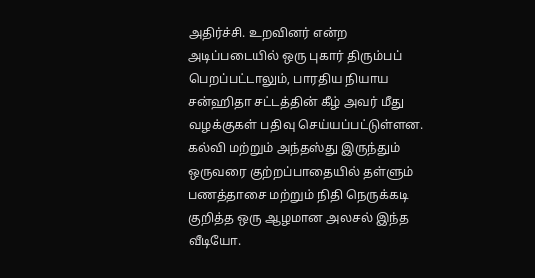அதிர்ச்சி. உறவினர் என்ற அடிப்படையில் ஒரு புகார் திரும்பப் பெறப்பட்டாலும், பாரதிய நியாய சன்ஹிதா சட்டத்தின் கீழ் அவர் மீது வழக்குகள் பதிவு செய்யப்பட்டுள்ளன. கல்வி மற்றும் அந்தஸ்து இருந்தும் ஒருவரை குற்றப்பாதையில் தள்ளும் பணத்தாசை மற்றும் நிதி நெருக்கடி குறித்த ஒரு ஆழமான அலசல் இந்த வீடியோ.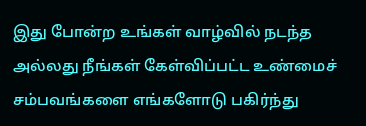இது போன்ற உங்கள் வாழ்வில் நடந்த அல்லது நீங்கள் கேள்விப்பட்ட உண்மைச் சம்பவங்களை எங்களோடு பகிர்ந்து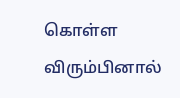கொள்ள விரும்பினால்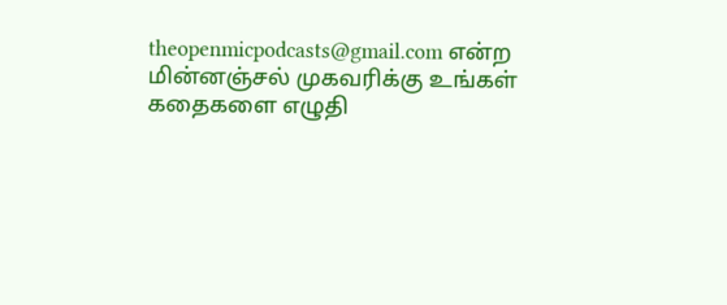theopenmicpodcasts@gmail.com என்ற மின்னஞ்சல் முகவரிக்கு உங்கள் கதைகளை எழுதி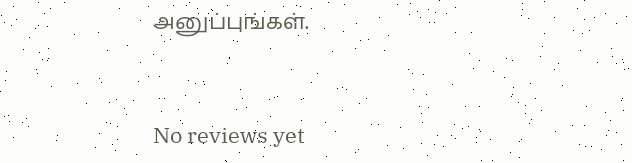அனுப்புங்கள்.


No reviews yet